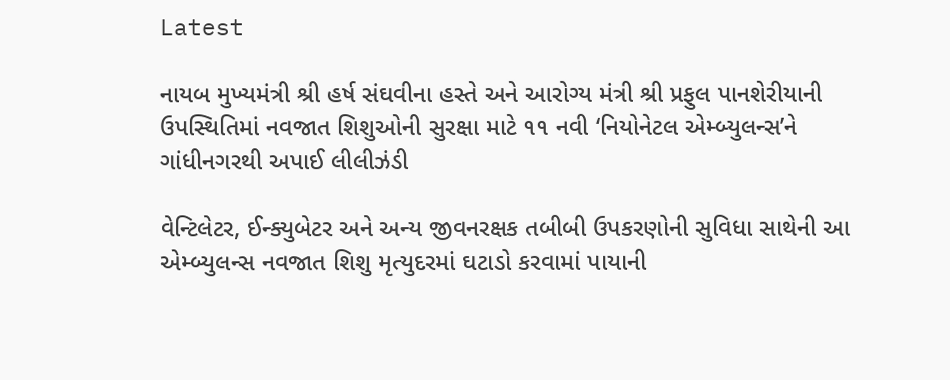Latest

નાયબ મુખ્યમંત્રી શ્રી હર્ષ સંઘવીના હસ્તે અને આરોગ્ય મંત્રી શ્રી પ્રફુલ પાનશેરીયાની ઉપસ્થિતિમાં નવજાત શિશુઓની સુરક્ષા માટે ૧૧ નવી ‘નિયોનેટલ એમ્બ્યુલન્સ’ને ગાંધીનગરથી અપાઈ લીલીઝંડી

વેન્ટિલેટર, ઈન્ક્યુબેટર અને અન્ય જીવનરક્ષક તબીબી ઉપકરણોની સુવિધા સાથેની આ એમ્બ્યુલન્સ નવજાત શિશુ મૃત્યુદરમાં ઘટાડો કરવામાં પાયાની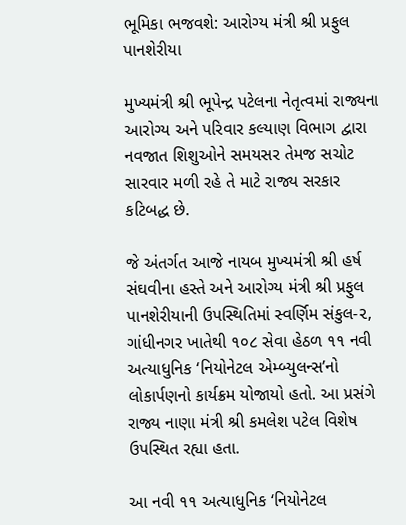ભૂમિકા ભજવશે: આરોગ્ય મંત્રી શ્રી પ્રફુલ પાનશેરીયા

મુખ્યમંત્રી શ્રી ભૂપેન્દ્ર પટેલના નેતૃત્વમાં રાજ્યના આરોગ્ય અને પરિવાર કલ્યાણ વિભાગ દ્વારા નવજાત શિશુઓને સમયસર તેમજ સચોટ સારવાર મળી રહે તે માટે રાજ્ય સરકાર કટિબદ્ધ છે.

જે અંતર્ગત આજે નાયબ મુખ્યમંત્રી શ્રી હર્ષ સંઘવીના હસ્તે અને આરોગ્ય મંત્રી શ્રી પ્રફુલ પાનશેરીયાની ઉપસ્થિતિમાં સ્વર્ણિમ સંકુલ-૨, ગાંધીનગર ખાતેથી ૧૦૮ સેવા હેઠળ ૧૧ નવી અત્યાધુનિક ‘નિયોનેટલ એમ્બ્યુલન્સ’નો લોકાર્પણનો કાર્યક્રમ યોજાયો હતો. આ પ્રસંગે રાજ્ય નાણા મંત્રી શ્રી કમલેશ પટેલ વિશેષ ઉપસ્થિત રહ્યા હતા.

આ નવી ૧૧ અત્યાધુનિક ‘નિયોનેટલ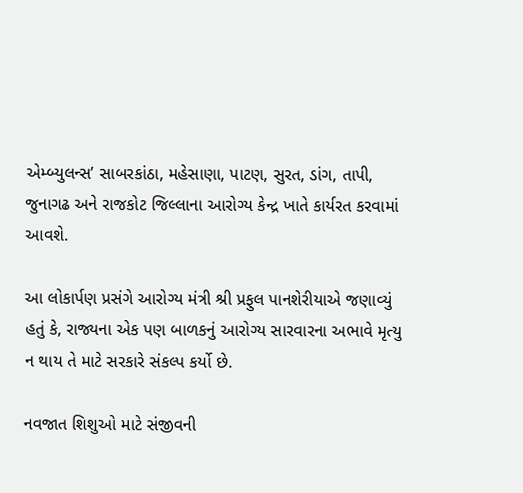એમ્બ્યુલન્સ’ સાબરકાંઠા, મહેસાણા, પાટણ, સુરત, ડાંગ, તાપી, જુનાગઢ અને રાજકોટ જિલ્લાના આરોગ્ય કેન્દ્ર ખાતે કાર્યરત કરવામાં આવશે.

આ લોકાર્પણ પ્રસંગે આરોગ્ય મંત્રી શ્રી પ્રફુલ પાનશેરીયાએ જણાવ્યું હતું કે, રાજ્યના એક પણ બાળકનું આરોગ્ય સારવારના અભાવે મૃત્યુ ન થાય તે માટે સરકારે સંકલ્પ કર્યો છે.

નવજાત શિશુઓ માટે સંજીવની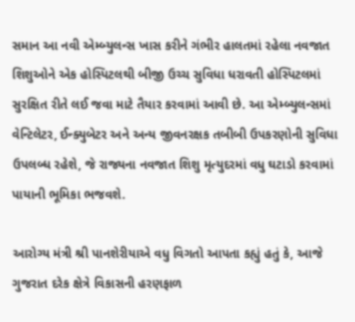સમાન આ નવી એમ્બ્યુલન્સ ખાસ કરીને ગંભીર હાલતમાં રહેલા નવજાત શિશુઓને એક હોસ્પિટલથી બીજી ઉચ્ચ સુવિધા ધરાવતી હોસ્પિટલમાં સુરક્ષિત રીતે લઈ જવા માટે તૈયાર કરવામાં આવી છે. આ એમ્બ્યુલન્સમાં વેન્ટિલેટર, ઈન્ક્યુબેટર અને અન્ય જીવનરક્ષક તબીબી ઉપકરણોની સુવિધા ઉપલબ્ધ રહેશે, જે રાજ્યના નવજાત શિશુ મૃત્યુદરમાં વધુ ઘટાડો કરવામાં પાયાની ભૂમિકા ભજવશે.

આરોગ્ય મંત્રી શ્રી પાનશેરીયાએ વધુ વિગતો આપતા કહ્યું હતું કે, આજે ગુજરાત દરેક ક્ષેત્રે વિકાસની હરણફાળ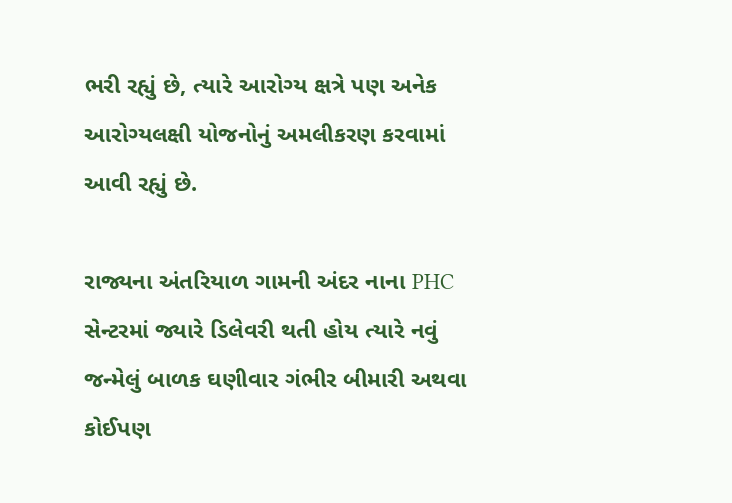ભરી રહ્યું છે, ત્યારે આરોગ્ય ક્ષત્રે પણ અનેક આરોગ્યલક્ષી યોજનોનું અમલીકરણ કરવામાં આવી રહ્યું છે.

રાજ્યના અંતરિયાળ ગામની અંદર નાના PHC સેન્ટરમાં જ્યારે ડિલેવરી થતી હોય ત્યારે નવું જન્મેલું બાળક ઘણીવાર ગંભીર બીમારી અથવા કોઈપણ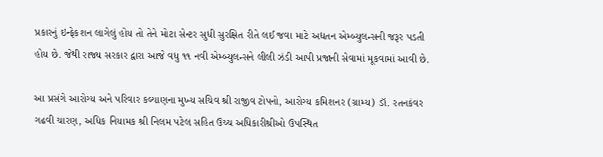પ્રકારનું ઇન્ફેકશન લાગેલું હોય તો તેને મોટા સેન્ટર સુધી સુરક્ષિત રીતે લઈ જવા માટે અદ્યતન એમ્બ્યુલન્સની જરૂર પડતી હોય છે. જેથી રાજ્ય સરકાર દ્વારા આજે વધુ ૧૧ નવી એમ્બ્યુલન્સને લીલી ઝંડી આપી પ્રજાની સેવામાં મૂકવામાં આવી છે.

આ પ્રસંગે આરોગ્ય અને પરિવાર કલ્યાણના મુખ્ય સચિવ શ્રી રાજીવ ટોપનો, આરોગ્ય કમિશનર (ગ્રામ્ય) ડૉ. રતનકંવર ગઢવી ચારણ, અધિક નિયામક શ્રી નિલમ પટેલ સહિત ઉચ્ચ અધિકારીશ્રીઓ ઉપસ્થિત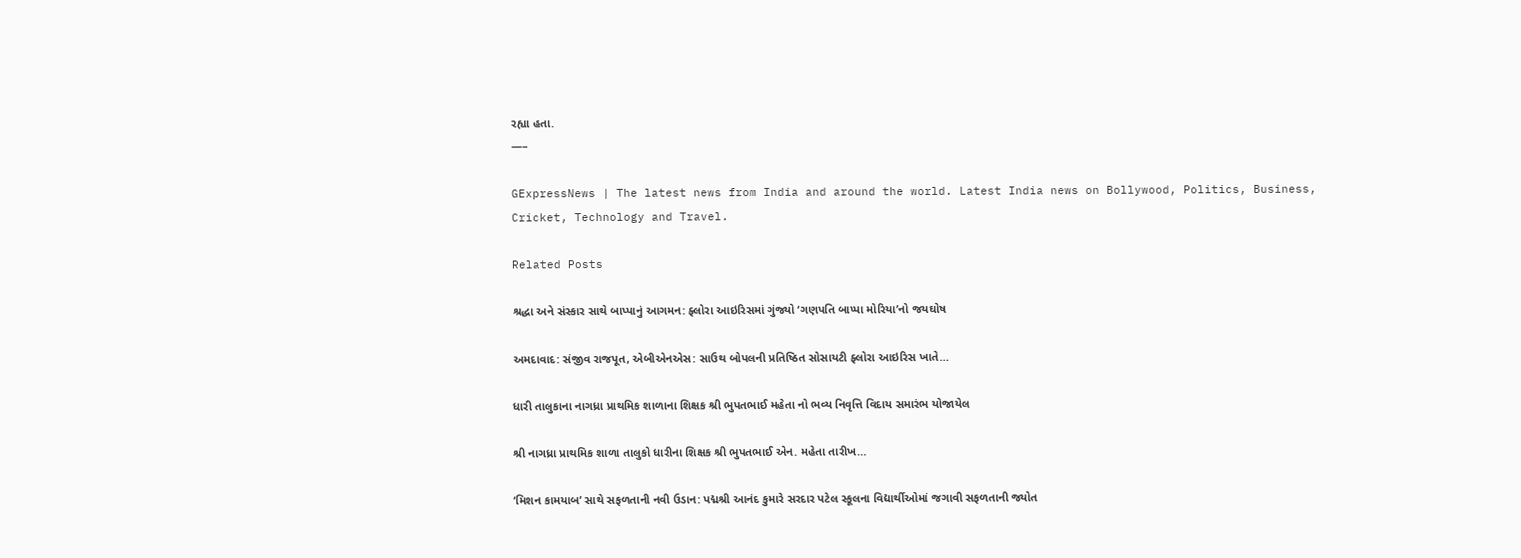રહ્યા હતા.
—–

GExpressNews | The latest news from India and around the world. Latest India news on Bollywood, Politics, Business, Cricket, Technology and Travel.

Related Posts

શ્રદ્ધા અને સંસ્કાર સાથે બાપ્પાનું આગમન: ફ્લોરા આઇરિસમાં ગુંજ્યો ‘ગણપતિ બાપ્પા મોરિયા’નો જયઘોષ

અમદાવાદ: સંજીવ રાજપૂત, એબીએનએસ: સાઉથ બોપલની પ્રતિષ્ઠિત સોસાયટી ફ્લોરા આઇરિસ ખાતે…

ધારી તાલુકાના નાગધ્રા પ્રાથમિક શાળાના શિક્ષક શ્રી ભુપતભાઈ મહેતા નો ભવ્ય નિવૃત્તિ વિદાય સમારંભ યોજાયેલ

શ્રી નાગધ્રા પ્રાથમિક શાળા તાલુકો ધારીના શિક્ષક શ્રી ભુપતભાઈ એન. મહેતા તારીખ…

‘મિશન કામયાબ’ સાથે સફળતાની નવી ઉડાન: પદ્મશ્રી આનંદ કુમારે સરદાર પટેલ સ્કૂલના વિદ્યાર્થીઓમાં જગાવી સફળતાની જ્યોત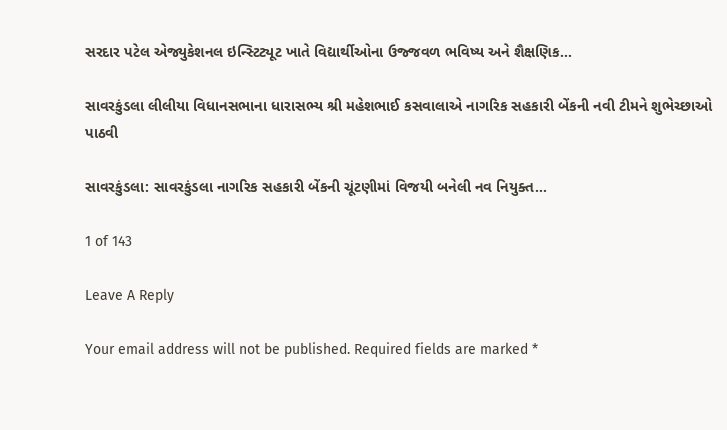સરદાર પટેલ એજ્યુકેશનલ ઇન્સ્ટિટ્યૂટ ખાતે વિદ્યાર્થીઓના ઉજ્જવળ ભવિષ્ય અને શૈક્ષણિક…

સાવરકુંડલા લીલીયા વિધાનસભાના ધારાસભ્ય શ્રી મહેશભાઈ કસવાલાએ નાગરિક સહકારી બેંકની નવી ટીમને શુભેચ્છાઓ પાઠવી

સાવરકુંડલા: સાવરકુંડલા નાગરિક સહકારી બેંકની ચૂંટણીમાં વિજયી બનેલી નવ નિયુક્ત…

1 of 143

Leave A Reply

Your email address will not be published. Required fields are marked *